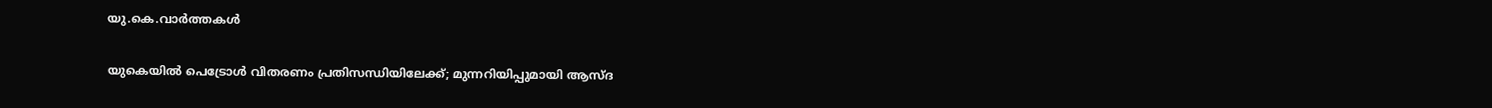യു.കെ.വാര്‍ത്തകള്‍

യുകെയില്‍ പെട്രോള്‍ വിതരണം പ്രതിസന്ധിയിലേക്ക്; മുന്നറിയിപ്പുമായി ആസ്ദ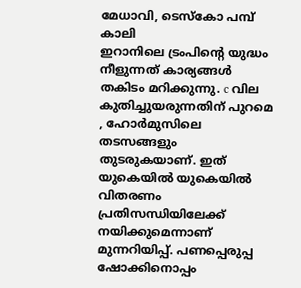മേധാവി, ടെസ്‌കോ പമ്പ് കാലി
ഇറാനിലെ ട്രംപിന്റെ യുദ്ധം നീളുന്നത് കാര്യങ്ങള്‍ തകിടം മറിക്കുന്നു. c വില കുതിച്ചുയരുന്നതിന് പുറമെ , ഹോര്‍മുസിലെ തടസങ്ങളും തുടരുകയാണ്. ഇത് യുകെയില്‍ യുകെയില്‍ വിതരണം പ്രതിസന്ധിയിലേക്ക് നയിക്കുമെന്നാണ് മുന്നറിയിപ്പ്. പണപ്പെരുപ്പ ഷോക്കിനൊപ്പം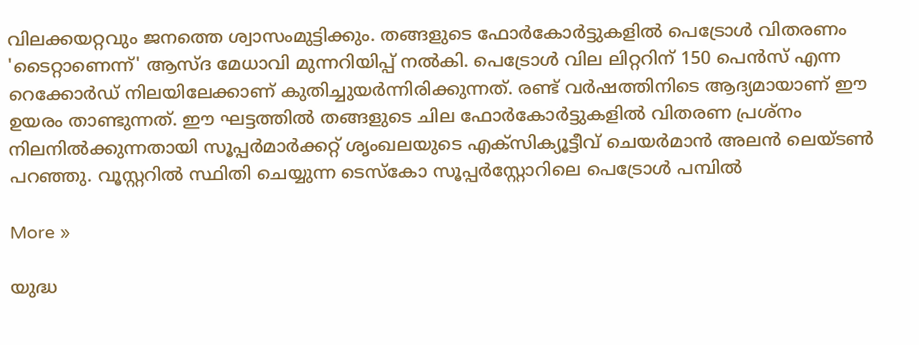വിലക്കയറ്റവും ജനത്തെ ശ്വാസംമുട്ടിക്കും. തങ്ങളുടെ ഫോര്‍കോര്‍ട്ടുകളില്‍ പെട്രോള്‍ വിതരണം 'ടൈറ്റാണെന്ന്' ആസ്ദ മേധാവി മുന്നറിയിപ്പ് നല്‍കി. പെട്രോള്‍ വില ലിറ്ററിന് 150 പെന്‍സ് എന്ന റെക്കോര്‍ഡ് നിലയിലേക്കാണ് കുതിച്ചുയര്‍ന്നിരിക്കുന്നത്. രണ്ട് വര്‍ഷത്തിനിടെ ആദ്യമായാണ് ഈ ഉയരം താണ്ടുന്നത്. ഈ ഘട്ടത്തില്‍ തങ്ങളുടെ ചില ഫോര്‍കോര്‍ട്ടുകളില്‍ വിതരണ പ്രശ്‌നം നിലനില്‍ക്കുന്നതായി സൂപ്പര്‍മാര്‍ക്കറ്റ് ശൃംഖലയുടെ എക്‌സിക്യൂട്ടീവ് ചെയര്‍മാന്‍ അലന്‍ ലെയ്ടണ്‍ പറഞ്ഞു. വൂസ്റ്ററില്‍ സ്ഥിതി ചെയ്യുന്ന ടെസ്‌കോ സൂപ്പര്‍‌സ്റ്റോറിലെ പെട്രോള്‍ പമ്പില്‍

More »

യുദ്ധ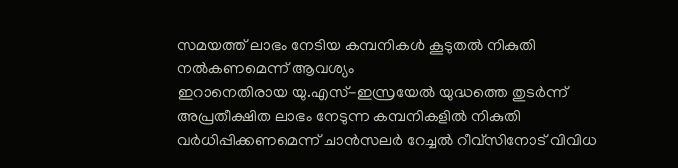സമയത്ത് ലാഭം നേടിയ കമ്പനികള്‍ കൂടുതല്‍ നികുതി നല്‍കണമെന്ന് ആവശ്യം
ഇറാനെതിരായ യു.എസ്-ഇസ്രയേല്‍ യുദ്ധത്തെ തുടര്‍ന്ന് അപ്രതീക്ഷിത ലാഭം നേടുന്ന കമ്പനികളില്‍ നികുതി വര്‍ധിപ്പിക്കണമെന്ന് ചാന്‍സലര്‍ റേച്ചല്‍ റീവ്‌സിനോട് വിവിധ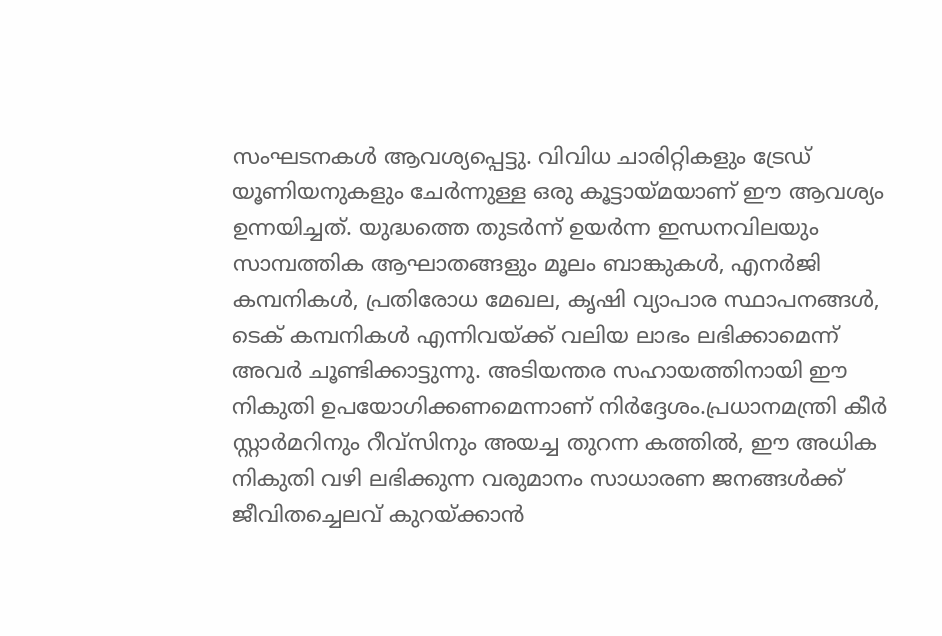സംഘടനകള്‍ ആവശ്യപ്പെട്ടു. വിവിധ ചാരിറ്റികളും ട്രേഡ് യൂണിയനുകളും ചേര്‍ന്നുള്ള ഒരു കൂട്ടായ്മയാണ് ഈ ആവശ്യം ഉന്നയിച്ചത്. യുദ്ധത്തെ തുടര്‍ന്ന് ഉയര്‍ന്ന ഇന്ധനവിലയും സാമ്പത്തിക ആഘാതങ്ങളും മൂലം ബാങ്കുകള്‍, എനര്‍ജി കമ്പനികള്‍, പ്രതിരോധ മേഖല, കൃഷി വ്യാപാര സ്ഥാപനങ്ങള്‍, ടെക് കമ്പനികള്‍ എന്നിവയ്ക്ക് വലിയ ലാഭം ലഭിക്കാമെന്ന് അവര്‍ ചൂണ്ടിക്കാട്ടുന്നു. അടിയന്തര സഹായത്തിനായി ഈ നികുതി ഉപയോഗിക്കണമെന്നാണ് നിര്‍ദ്ദേശം.പ്രധാനമന്ത്രി കീര്‍ സ്റ്റാര്‍മറിനും റീവ്‌സിനും അയച്ച തുറന്ന കത്തില്‍, ഈ അധിക നികുതി വഴി ലഭിക്കുന്ന വരുമാനം സാധാരണ ജനങ്ങള്‍ക്ക് ജീവിതച്ചെലവ് കുറയ്ക്കാന്‍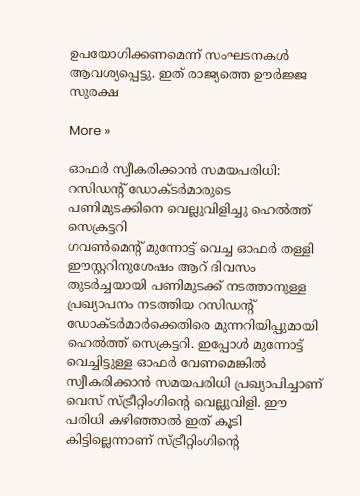ഉപയോഗിക്കണമെന്ന് സംഘടനകള്‍ ആവശ്യപ്പെട്ടു. ഇത് രാജ്യത്തെ ഊര്‍ജ്ജ സുരക്ഷ

More »

ഓഫര്‍ സ്വീകരിക്കാന്‍ സമയപരിധി: റസിഡന്റ് ഡോക്ടര്‍മാരുടെ പണിമുടക്കിനെ വെല്ലുവിളിച്ചു ഹെല്‍ത്ത് സെക്രട്ടറി
ഗവണ്‍മെന്റ് മുന്നോട്ട് വെച്ച ഓഫര്‍ തള്ളി ഈസ്റ്ററിനുശേഷം ആറ് ദിവസം തുടര്‍ച്ചയായി പണിമുടക്ക് നടത്താനുള്ള പ്രഖ്യാപനം നടത്തിയ റസിഡന്റ് ഡോക്ടര്‍മാര്‍ക്കെതിരെ മുന്നറിയിപ്പുമായി ഹെല്‍ത്ത് സെക്രട്ടറി. ഇപ്പോള്‍ മുന്നോട്ട് വെച്ചിട്ടുള്ള ഓഫര്‍ വേണമെങ്കില്‍ സ്വീകരിക്കാന്‍ സമയപരിധി പ്രഖ്യാപിച്ചാണ് വെസ് സ്ട്രീറ്റിംഗിന്റെ വെല്ലുവിളി. ഈ പരിധി കഴിഞ്ഞാല്‍ ഇത് കൂടി കിട്ടില്ലെന്നാണ് സ്ട്രീറ്റിംഗിന്റെ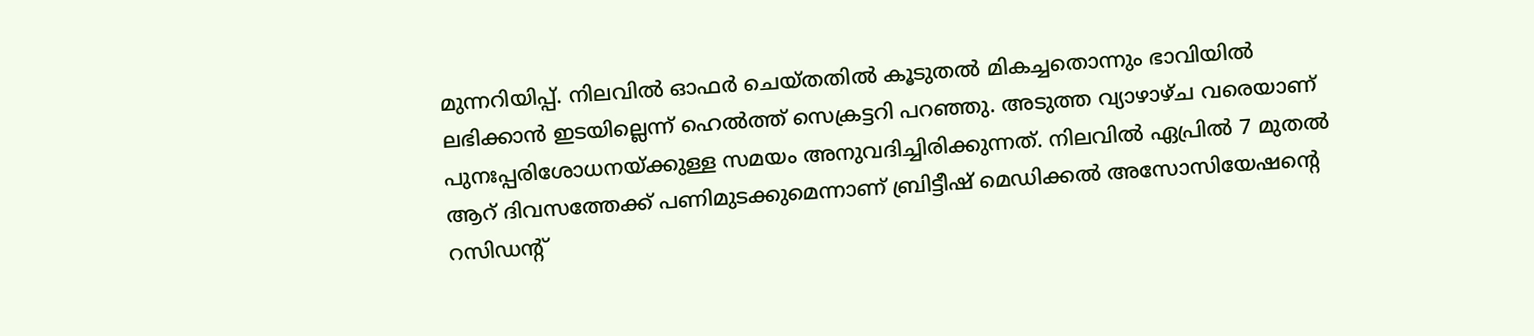മുന്നറിയിപ്പ്. നിലവില്‍ ഓഫര്‍ ചെയ്തതില്‍ കൂടുതല്‍ മികച്ചതൊന്നും ഭാവിയില്‍ ലഭിക്കാന്‍ ഇടയില്ലെന്ന് ഹെല്‍ത്ത് സെക്രട്ടറി പറഞ്ഞു. അടുത്ത വ്യാഴാഴ്ച വരെയാണ് പുനഃപ്പരിശോധനയ്ക്കുള്ള സമയം അനുവദിച്ചിരിക്കുന്നത്. നിലവില്‍ ഏപ്രില്‍ 7 മുതല്‍ ആറ് ദിവസത്തേക്ക് പണിമുടക്കുമെന്നാണ് ബ്രിട്ടീഷ് മെഡിക്കല്‍ അസോസിയേഷന്റെ റസിഡന്റ്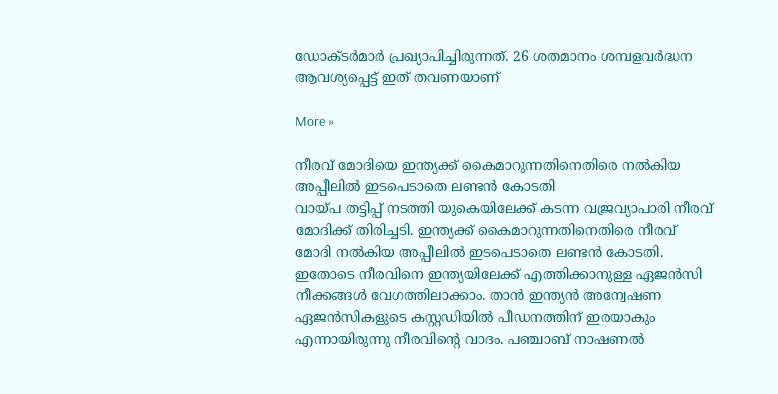ഡോക്ടര്‍മാര്‍ പ്രഖ്യാപിച്ചിരുന്നത്. 26 ശതമാനം ശമ്പളവര്‍ദ്ധന ആവശ്യപ്പെട്ട് ഇത് തവണയാണ്

More »

നീരവ് മോദിയെ ഇന്ത്യക്ക് കൈമാറുന്നതിനെതിരെ നല്‍കിയ അപ്പീലില്‍ ഇടപെടാതെ ലണ്ടന്‍ കോടതി
വായ്പ തട്ടിപ്പ് നടത്തി യുകെയിലേക്ക് കടന്ന വജ്രവ്യാപാരി നീരവ് മോദിക്ക് തിരിച്ചടി. ഇന്ത്യക്ക് കൈമാറുന്നതിനെതിരെ നീരവ് മോദി നല്‍കിയ അപ്പീലില്‍ ഇടപെടാതെ ലണ്ടന്‍ കോടതി. ഇതോടെ നീരവിനെ ഇന്ത്യയിലേക്ക് എത്തിക്കാനുള്ള ഏജന്‍സി നീക്കങ്ങള്‍ വേഗത്തിലാക്കാം. താന്‍ ഇന്ത്യന്‍ അന്വേഷണ ഏജന്‍സികളുടെ കസ്റ്റഡിയില്‍ പീഡനത്തിന് ഇരയാകും എന്നായിരുന്നു നീരവിന്റെ വാദം. പഞ്ചാബ് നാഷണല്‍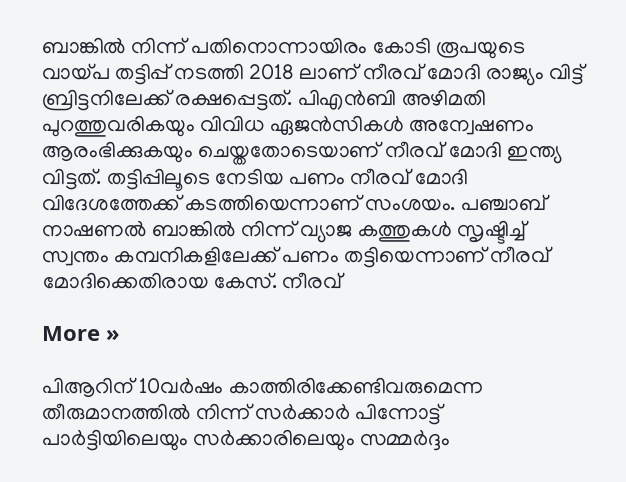ബാങ്കില്‍ നിന്ന് പതിനൊന്നായിരം കോടി രൂപയുടെ വായ്പ തട്ടിപ്പ് നടത്തി 2018 ലാണ് നീരവ് മോദി രാജ്യം വിട്ട് ബ്രിട്ടനിലേക്ക് രക്ഷപ്പെട്ടത്. പിഎന്‍ബി അഴിമതി പുറത്തുവരികയും വിവിധ ഏജന്‍സികള്‍ അന്വേഷണം ആരംഭിക്കുകയും ചെയ്തതോടെയാണ് നീരവ് മോദി ഇന്ത്യ വിട്ടത്. തട്ടിപ്പിലൂടെ നേടിയ പണം നീരവ് മോദി വിദേശത്തേക്ക് കടത്തിയെന്നാണ് സംശയം. പഞ്ചാബ് നാഷണല്‍ ബാങ്കില്‍ നിന്ന് വ്യാജ കത്തുകള്‍ സൃഷ്ടിച്ച് സ്വന്തം കമ്പനികളിലേക്ക് പണം തട്ടിയെന്നാണ് നീരവ് മോദിക്കെതിരായ കേസ്. നീരവ്

More »

പിആറിന് 10വര്‍ഷം കാത്തിരിക്കേണ്ടിവരുമെന്ന തീരുമാനത്തില്‍ നിന്ന് സര്‍ക്കാര്‍ പിന്നോട്ട്
പാര്‍ട്ടിയിലെയും സര്‍ക്കാരിലെയും സമ്മര്‍ദ്ദം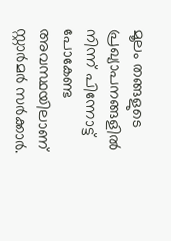മൂലം തങ്ങളുടെ പ്രഖ്യാപനങ്ങളില്‍ നിന്ന് പിന്നോട്ട് പോകേണ്ട അവസ്ഥയിലാണ് സ്റ്റാര്‍മര്‍ സര്‍ക്കാര്‍.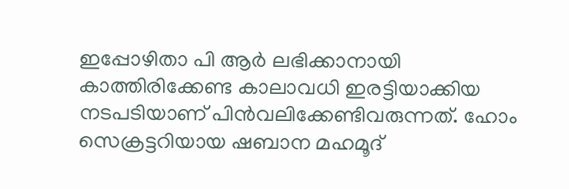ഇപ്പോഴിതാ പി ആര്‍ ലഭിക്കാനായി കാത്തിരിക്കേണ്ട കാലാവധി ഇരട്ടിയാക്കിയ നടപടിയാണ് പിന്‍വലിക്കേണ്ടിവരുന്നത്. ഹോം സെക്രട്ടറിയായ ഷബാന മഹമൂദ്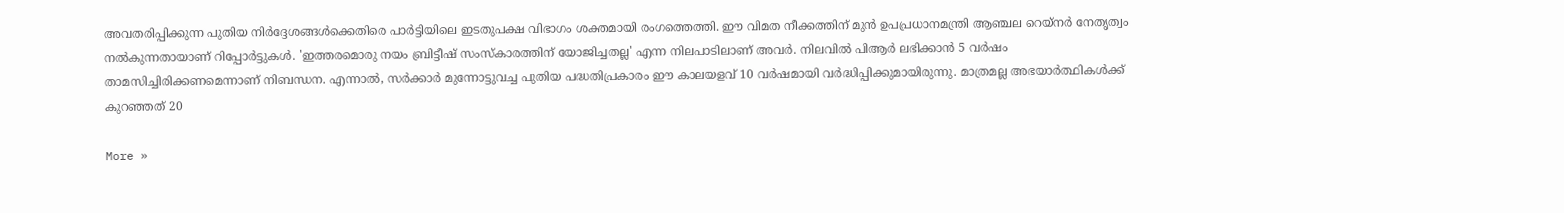അവതരിപ്പിക്കുന്ന പുതിയ നിര്‍ദ്ദേശങ്ങള്‍ക്കെതിരെ പാര്‍ട്ടിയിലെ ഇടതുപക്ഷ വിഭാഗം ശക്തമായി രംഗത്തെത്തി. ഈ വിമത നീക്കത്തിന് മുന്‍ ഉപപ്രധാനമന്ത്രി ആഞ്ചല റെയ്‌നര്‍ നേതൃത്വം നല്‍കുന്നതായാണ് റിപ്പോര്‍ട്ടുകള്‍. 'ഇത്തരമൊരു നയം ബ്രിട്ടീഷ് സംസ്‌കാരത്തിന് യോജിച്ചതല്ല' എന്ന നിലപാടിലാണ് അവര്‍. നിലവില്‍ പിആര്‍ ലഭിക്കാന്‍ 5 വര്‍ഷം താമസിച്ചിരിക്കണമെന്നാണ് നിബന്ധന. എന്നാല്‍, സര്‍ക്കാര്‍ മുന്നോട്ടുവച്ച പുതിയ പദ്ധതിപ്രകാരം ഈ കാലയളവ് 10 വര്‍ഷമായി വര്‍ദ്ധിപ്പിക്കുമായിരുന്നു. മാത്രമല്ല അഭയാര്‍ത്ഥികള്‍ക്ക് കുറഞ്ഞത് 20

More »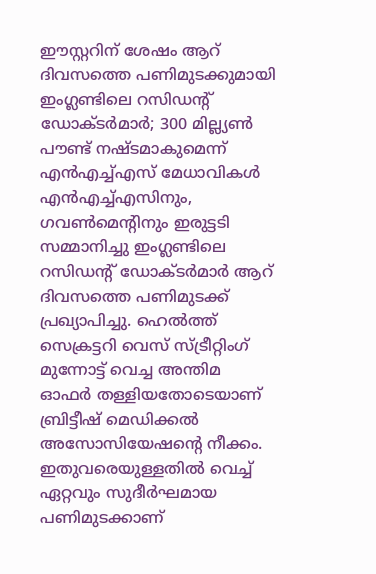ഈസ്റ്ററിന് ശേഷം ആറ് ദിവസത്തെ പണിമുടക്കുമായി ഇംഗ്ലണ്ടിലെ റസിഡന്റ് ഡോക്ടര്‍മാര്‍; 300 മില്ല്യണ്‍ പൗണ്ട് നഷ്ടമാകുമെന്ന് എന്‍എച്ച്എസ് മേധാവികള്‍
എന്‍എച്ച്എസിനും, ഗവണ്‍മെന്റിനും ഇരുട്ടടി സമ്മാനിച്ചു ഇംഗ്ലണ്ടിലെ റസിഡന്റ് ഡോക്ടര്‍മാര്‍ ആറ് ദിവസത്തെ പണിമുടക്ക് പ്രഖ്യാപിച്ചു. ഹെല്‍ത്ത് സെക്രട്ടറി വെസ് സ്ട്രീറ്റിംഗ് മുന്നോട്ട് വെച്ച അന്തിമ ഓഫര്‍ തള്ളിയതോടെയാണ് ബ്രിട്ടീഷ് മെഡിക്കല്‍ അസോസിയേഷന്റെ നീക്കം. ഇതുവരെയുള്ളതില്‍ വെച്ച് ഏറ്റവും സുദീര്‍ഘമായ പണിമുടക്കാണ്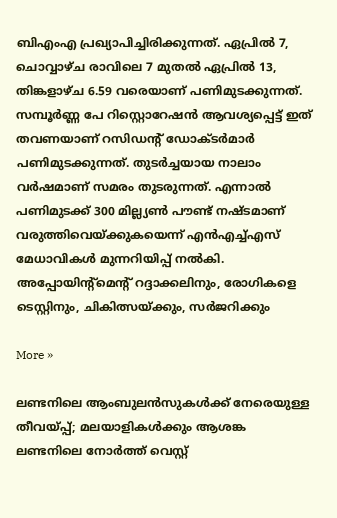ബിഎംഎ പ്രഖ്യാപിച്ചിരിക്കുന്നത്. ഏപ്രില്‍ 7, ചൊവ്വാഴ്ച രാവിലെ 7 മുതല്‍ ഏപ്രില്‍ 13, തിങ്കളാഴ്ച 6.59 വരെയാണ് പണിമുടക്കുന്നത്. സമ്പൂര്‍ണ്ണ പേ റിസ്റ്റൊറേഷന്‍ ആവശ്യപ്പെട്ട് ഇത് തവണയാണ് റസിഡന്റ് ഡോക്ടര്‍മാര്‍ പണിമുടക്കുന്നത്. തുടര്‍ച്ചയായ നാലാം വര്‍ഷമാണ് സമരം തുടരുന്നത്. എന്നാല്‍ പണിമുടക്ക് 300 മില്ല്യണ്‍ പൗണ്ട് നഷ്ടമാണ് വരുത്തിവെയ്ക്കുകയെന്ന് എന്‍എച്ച്എസ് മേധാവികള്‍ മുന്നറിയിപ്പ് നല്‍കി. അപ്പോയിന്റ്‌മെന്റ് റദ്ദാക്കലിനും, രോഗികളെ ടെസ്റ്റിനും, ചികിത്സയ്ക്കും, സര്‍ജറിക്കും

More »

ലണ്ടനിലെ ആംബുലന്‍സുകള്‍ക്ക് നേരെയുള്ള തീവയ്പ്പ്; മലയാളികള്‍ക്കും ആശങ്ക
ലണ്ടനിലെ നോര്‍ത്ത് വെസ്റ്റ്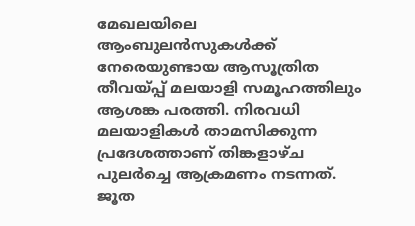മേഖലയിലെ ആംബുലന്‍സുകള്‍ക്ക് നേരെയുണ്ടായ ആസൂത്രിത തീവയ്പ്പ് മലയാളി സമൂഹത്തിലും ആശങ്ക പരത്തി. നിരവധി മലയാളികള്‍ താമസിക്കുന്ന പ്രദേശത്താണ് തിങ്കളാഴ്ച പുലര്‍ച്ചെ ആക്രമണം നടന്നത്. ജൂത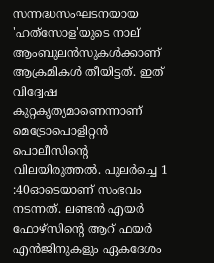സന്നദ്ധസംഘടനയായ 'ഹത്‍സോള'യുടെ നാല് ആംബുലന്‍സുകള്‍ക്കാണ് ആക്രമികള്‍ തീയിട്ടത്. ഇത് വിദ്വേഷ കുറ്റകൃത്യമാണെന്നാണ് മെട്രോപൊളിറ്റന്‍ പൊലീസിന്റെ വിലയിരുത്തല്‍. പുലര്‍ച്ചെ 1 :40ഓടെയാണ് സംഭവം നടന്നത്. ലണ്ടന്‍ എയര്‍ ഫോഴ്സിന്റെ ആറ് ഫയര്‍ എന്‍ജിനുകളും ഏകദേശം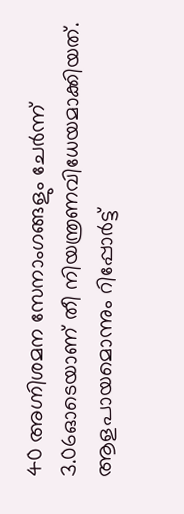40 അഗ്നിശമന സേനാംഗങ്ങളും ചേര്‍ന്ന് 3.06ഓടെയാണ് തീ നിയന്ത്രണവിധേയമാക്കിയത്. ആളപായമൊന്നും റിപ്പോര്‍ട്ട്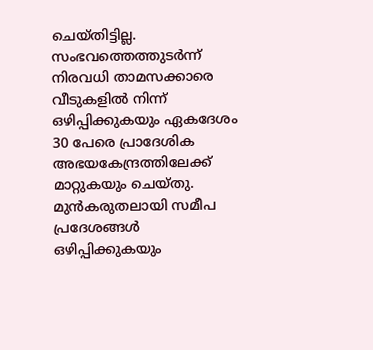ചെയ്തിട്ടില്ല. സംഭവത്തെത്തുടര്‍ന്ന് നിരവധി താമസക്കാരെ വീടുകളില്‍ നിന്ന് ഒഴിപ്പിക്കുകയും ഏകദേശം 30 പേരെ പ്രാദേശിക അഭയകേന്ദ്രത്തിലേക്ക് മാറ്റുകയും ചെയ്തു. മുന്‍കരുതലായി സമീപ പ്രദേശങ്ങള്‍ ഒഴിപ്പിക്കുകയും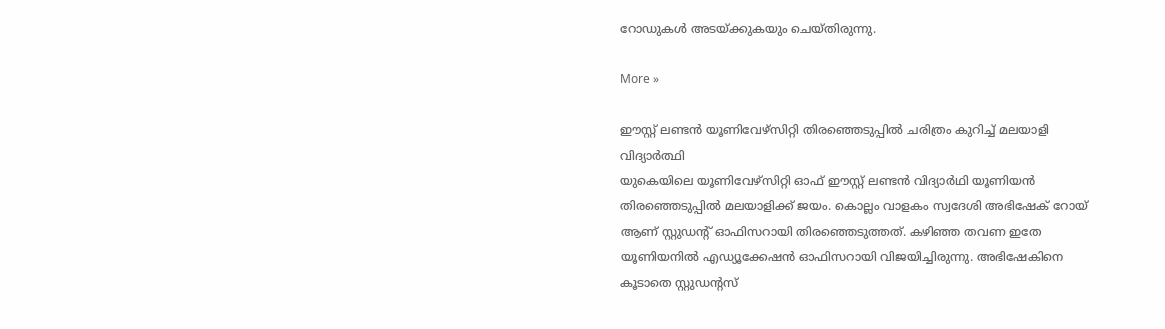റോഡുകള്‍ അടയ്ക്കുകയും ചെയ്തിരുന്നു.

More »

ഈസ്റ്റ് ലണ്ടന്‍ യൂണിവേഴ്സിറ്റി തിരഞ്ഞെടുപ്പില്‍ ചരിത്രം കുറിച്ച് മലയാളി വിദ്യാര്‍ത്ഥി
യുകെയിലെ യൂണിവേഴ്സിറ്റി ഓഫ് ഈസ്റ്റ് ലണ്ടന്‍ വിദ്യാര്‍ഥി യൂണിയന്‍ തിരഞ്ഞെടുപ്പില്‍ മലയാളിക്ക് ജയം. കൊല്ലം വാളകം സ്വദേശി അഭിഷേക് റോയ് ആണ് സ്റ്റുഡന്റ് ഓഫിസറായി തിരഞ്ഞെടുത്തത്. കഴിഞ്ഞ തവണ ഇതേ യൂണിയനില്‍ എഡ്യൂക്കേഷന്‍ ഓഫിസറായി വിജയിച്ചിരുന്നു. അഭിഷേകിനെ കൂടാതെ സ്റ്റുഡന്റസ്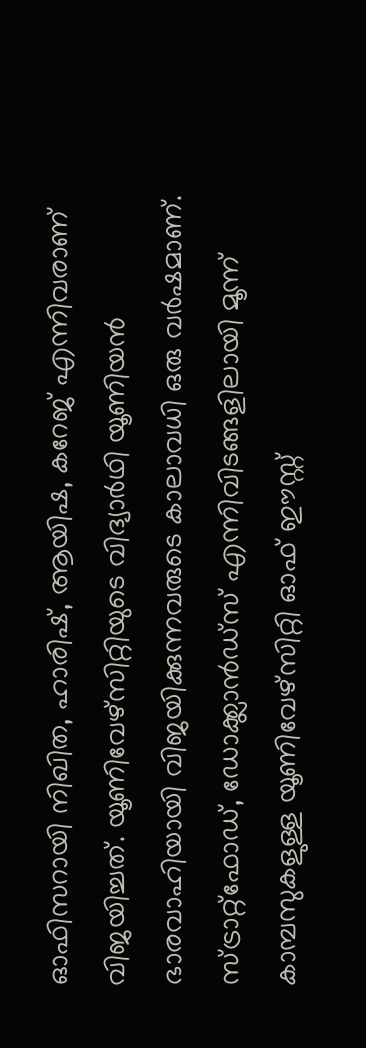ഓഫിസറായി നിഖിത, ഹാരിഷ്, ആയിഷ, കറേജ് എന്നിവരാണ് വിജയിച്ചത്. യൂണിവേഴ്സിറ്റിയുടെ വിദ്യാര്‍ഥി യൂണിയന്‍ ഭാരവാഹിയായി വിജയിക്കുന്നവരുടെ കാലാവധി ഒരു വര്‍ഷമാണ്. സ്ട്രാറ്റ്ഫോഡ്, ഡോക്ക്ലാന്‍ഡ്സ് എന്നിവിടങ്ങളിലായി മൂന്ന് കാമ്പസുകളുള്ള യൂണിവേഴ്സിറ്റി ഓഫ് ഈസ്റ്റ്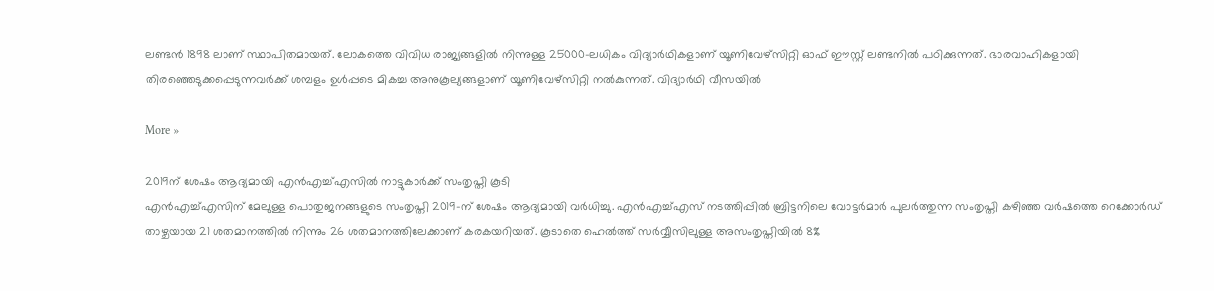ലണ്ടന്‍ 1898 ലാണ് സ്ഥാപിതമായത്. ലോകത്തെ വിവിധ രാജ്യങ്ങളില്‍ നിന്നുള്ള 25000–ലധികം വിദ്യാര്‍ഥികളാണ് യൂണിവേഴ്സിറ്റി ഓഫ് ഈസ്റ്റ് ലണ്ടനില്‍ പഠിക്കുന്നത്. ഭാരവാഹികളായി തിരഞ്ഞെടുക്കപ്പെടുന്നവര്‍ക്ക് ശമ്പളം ഉള്‍പ്പടെ മികച്ച അനുകൂല്യങ്ങളാണ് യൂണിവേഴ്സിറ്റി നല്‍കുന്നത്. വിദ്യാര്‍ഥി വീസയില്‍

More »

2019ന് ശേഷം ആദ്യമായി എന്‍എച്ച്എസില്‍ നാട്ടുകാര്‍ക്ക് സംതൃപ്തി കൂടി
എന്‍എച്ച്എസിന് മേലുള്ള പൊതുജനങ്ങളുടെ സംതൃപ്തി 2019-ന് ശേഷം ആദ്യമായി വര്‍ധിച്ചു. എന്‍എച്ച്എസ് നടത്തിപ്പില്‍ ബ്രിട്ടനിലെ വോട്ടര്‍മാര്‍ പുലര്‍ത്തുന്ന സംതൃപ്തി കഴിഞ്ഞ വര്‍ഷത്തെ റെക്കോര്‍ഡ് താഴ്ചയായ 21 ശതമാനത്തില്‍ നിന്നും 26 ശതമാനത്തിലേക്കാണ് കരകയറിയത്. കൂടാതെ ഹെല്‍ത്ത് സര്‍വ്വീസിലുള്ള അസംതൃപ്തിയില്‍ 8%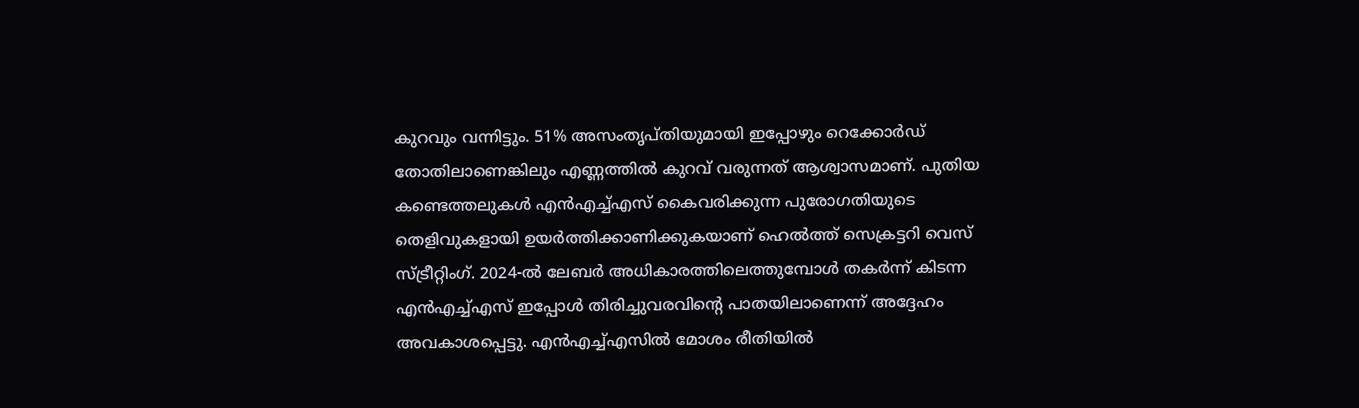കുറവും വന്നിട്ടും. 51% അസംതൃപ്തിയുമായി ഇപ്പോഴും റെക്കോര്‍ഡ് തോതിലാണെങ്കിലും എണ്ണത്തില്‍ കുറവ് വരുന്നത് ആശ്വാസമാണ്. പുതിയ കണ്ടെത്തലുകള്‍ എന്‍എച്ച്എസ് കൈവരിക്കുന്ന പുരോഗതിയുടെ തെളിവുകളായി ഉയര്‍ത്തിക്കാണിക്കുകയാണ് ഹെല്‍ത്ത് സെക്രട്ടറി വെസ് സ്ട്രീറ്റിംഗ്. 2024-ല്‍ ലേബര്‍ അധികാരത്തിലെത്തുമ്പോള്‍ തകര്‍ന്ന് കിടന്ന എന്‍എച്ച്എസ് ഇപ്പോള്‍ തിരിച്ചുവരവിന്റെ പാതയിലാണെന്ന് അദ്ദേഹം അവകാശപ്പെട്ടു. എന്‍എച്ച്എസില്‍ മോശം രീതിയില്‍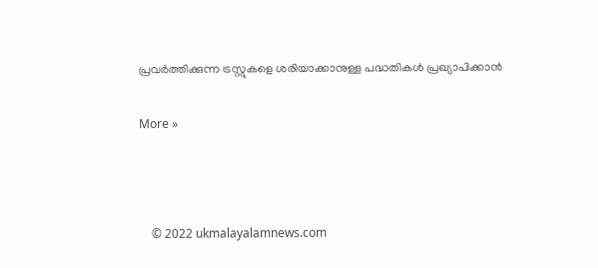പ്രവര്‍ത്തിക്കുന്ന ട്രസ്റ്റുകളെ ശരിയാക്കാനുള്ള പദ്ധതികള്‍ പ്രഖ്യാപിക്കാന്‍

More »



    © 2022 ukmalayalamnews.com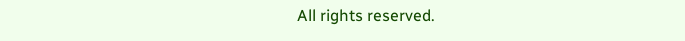All rights reserved.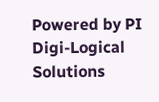Powered by PI Digi-Logical Solutions